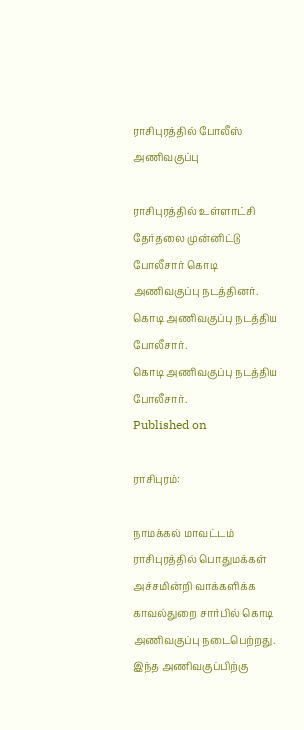ராசிபுரத்தில் போலீஸ் அணிவகுப்பு

ராசிபுரத்தில் உள்ளாட்சி தேர்தலை முன்னிட்டு போலீசார் கொடி அணிவகுப்பு நடத்தினர்.
கொடி அணிவகுப்பு நடத்திய போலீசார்.
கொடி அணிவகுப்பு நடத்திய போலீசார்.
Published on

ராசிபுரம்:

நாமக்கல் மாவட்டம் ராசிபுரத்தில் பொதுமக்கள் அச்சமின்றி வாக்களிக்க காவல்துறை சார்பில் கொடி அணிவகுப்பு நடைபெற்றது. இந்த அணிவகுப்பிற்கு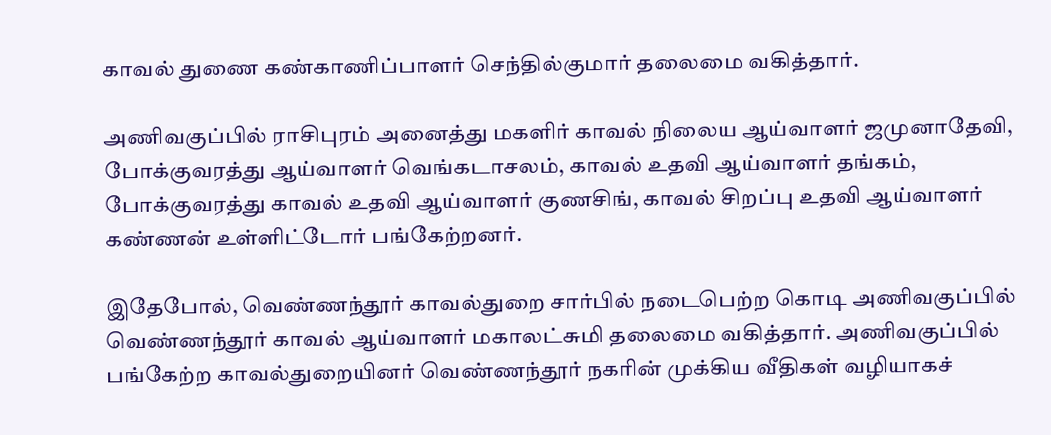காவல் துணை கண்காணிப்பாளர் செந்தில்குமார் தலைமை வகித்தார்.

அணிவகுப்பில் ராசிபுரம் அனைத்து மகளிர் காவல் நிலைய ஆய்வாளர் ஜமுனாதேவி, போக்குவரத்து ஆய்வாளர் வெங்கடாசலம், காவல் உதவி ஆய்வாளர் தங்கம், போக்குவரத்து காவல் உதவி ஆய்வாளர் குணசிங், காவல் சிறப்பு உதவி ஆய்வாளர் கண்ணன் உள்ளிட்டோர் பங்கேற்றனர்.

இதேபோல், வெண்ணந்தூர் காவல்துறை சார்பில் நடைபெற்ற கொடி அணிவகுப்பில் வெண்ணந்தூர் காவல் ஆய்வாளர் மகாலட்சுமி தலைமை வகித்தார். அணிவகுப்பில் பங்கேற்ற காவல்துறையினர் வெண்ணந்தூர் நகரின் முக்கிய வீதிகள் வழியாகச்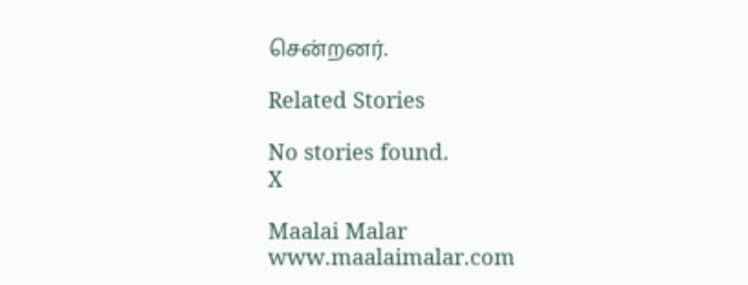சென்றனர்.

Related Stories

No stories found.
X

Maalai Malar
www.maalaimalar.com